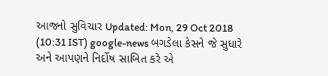આજનો સુવિચાર Updated: Mon, 29 Oct 2018 (10:31 IST) google-news બગડેલા કેસને જે સુધારે અને આપણને નિર્દોષ સાબિત કરે એ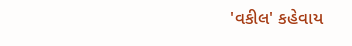'વકીલ' કહેવાય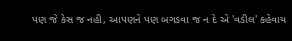પણ જે કેસ જ નહી, આપણને પણ બગડવા જ ન દે એ 'વડીલ' કહેવાય